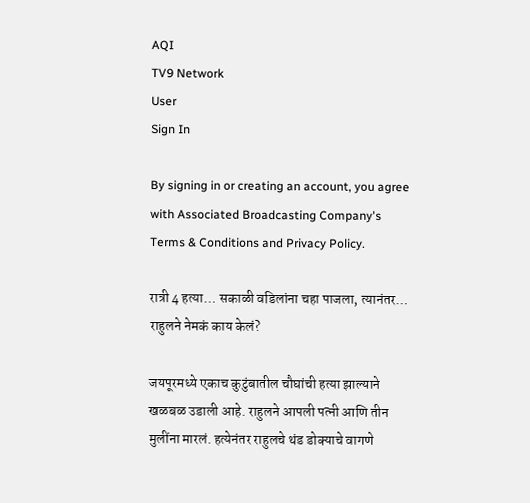AQI
TV9 Network
User
Sign In

By signing in or creating an account, you agree with Associated Broadcasting Company's Terms & Conditions and Privacy Policy.

रात्री 4 हत्या… सकाळी वडिलांना चहा पाजला, त्यानंतर… राहुलने नेमकं काय केलं?

जयपूरमध्ये एकाच कुटुंबातील चौघांची हत्या झाल्याने खळबळ उडाली आहे. राहुलने आपली पत्नी आणि तीन मुलींना मारलं. हत्येनंतर राहुलचे थंड डोक्याचे वागणे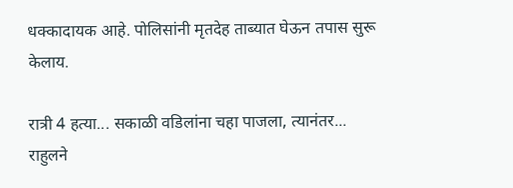धक्कादायक आहे. पोलिसांनी मृतदेह ताब्यात घेऊन तपास सुरू केलाय.

रात्री 4 हत्या... सकाळी वडिलांना चहा पाजला, त्यानंतर... राहुलने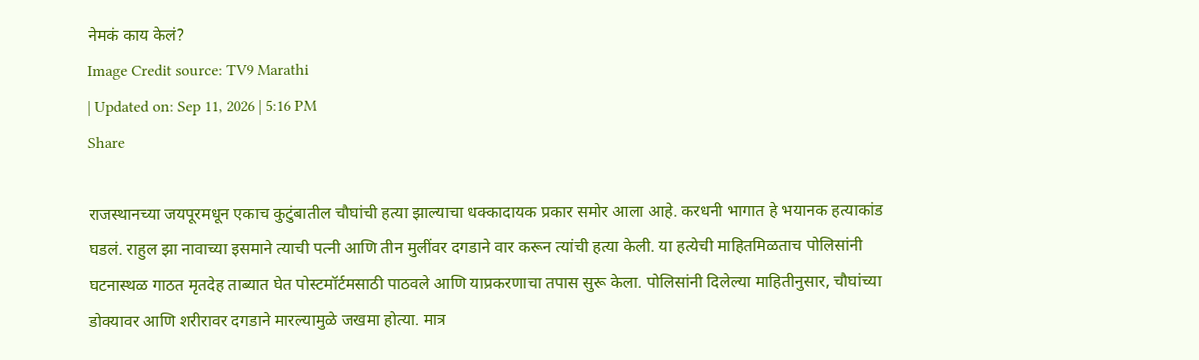नेमकं काय केलं?
Image Credit source: TV9 Marathi
| Updated on: Sep 11, 2026 | 5:16 PM
Share

राजस्थानच्या जयपूरमधून एकाच कुटुंबातील चौघांची हत्या झाल्याचा धक्कादायक प्रकार समोर आला आहे. करधनी भागात हे भयानक हत्याकांड घडलं. राहुल झा नावाच्या इसमाने त्याची पत्नी आणि तीन मुलींवर दगडाने वार करून त्यांची हत्या केली. या हत्येची माहितमिळताच पोलिसांनी घटनास्थळ गाठत मृतदेह ताब्यात घेत पोस्टमॉर्टमसाठी पाठवले आणि याप्रकरणाचा तपास सुरू केला. पोलिसांनी दिलेल्या माहितीनुसार, चौघांच्या डोक्यावर आणि शरीरावर दगडाने मारल्यामुळे जखमा होत्या. मात्र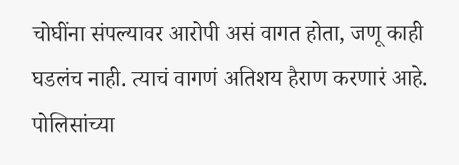चोघींना संपल्यावर आरोपी असं वागत होता, जणू काही घडलंच नाही. त्याचं वागणं अतिशय हैराण करणारं आहे. पोलिसांच्या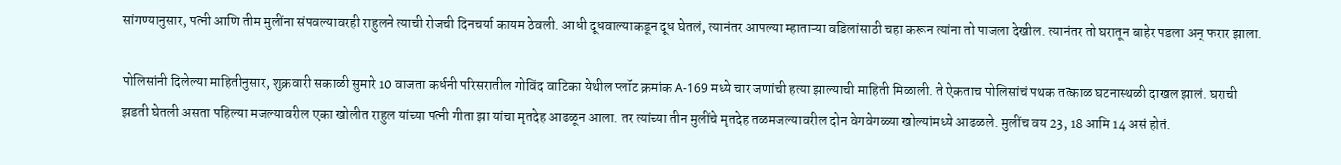सांगण्यानुसार, पत्नी आणि तीम मुलींना संपवल्यावरही राहुलने त्याची रोजची दिनचर्या कायम ठेवली. आधी दूधवाल्याकडून दूध घेतलं, त्यानंतर आपल्या म्हाताऱ्या वडिलांसाठी चहा करून त्यांना तो पाजला देखील. त्यानंतर तो घरातून बाहेर पडला अन् फरार झाला.

पोलिसांनी दिलेल्या माहितीनुसार, शुक्रवारी सकाळी सुमारे 10 वाजता कर्धनी परिसरातील गोविंद वाटिका येथील प्लॉट क्रमांक A-169 मध्ये चार जणांची हत्या झाल्याची माहिती मिळाली. ते ऐकताच पोलिसांचं पथक तत्काळ घटनास्थळी दाखल झालं. घराची झडती घेतली असता पहिल्या मजल्यावरील एका खोलीत राहुल यांच्या पत्नी गीता झा यांचा मृतदेह आढळून आला. तर त्यांच्या तीन मुलींचे मृतदेह तळमजल्यावरील दोन वेगवेगळ्या खोल्यांमध्ये आढळले. मुलींच वय 23, 18 आमि 14 असं होतं.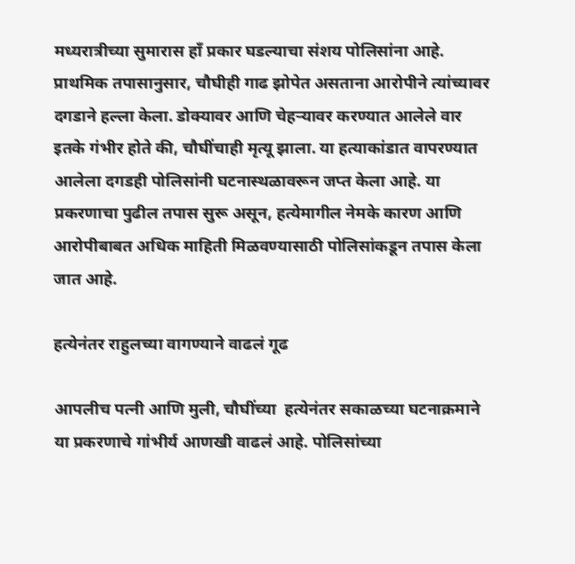मध्यरात्रीच्या सुमारास हाँ प्रकार घडल्याचा संशय पोलिसांना आहे. प्राथमिक तपासानुसार, चौघीही गाढ झोपेत असताना आरोपीने त्यांच्यावर दगडाने हल्ला केला. डोक्यावर आणि चेहऱ्यावर करण्यात आलेले वार इतके गंभीर होते की, चौघींचाही मृत्यू झाला. या हत्याकांडात वापरण्यात आलेला दगडही पोलिसांनी घटनास्थळावरून जप्त केला आहे. या प्रकरणाचा पुढील तपास सुरू असून, हत्येमागील नेमके कारण आणि आरोपीबाबत अधिक माहिती मिळवण्यासाठी पोलिसांकडून तपास केला जात आहे.

हत्येनंतर राहुलच्या वागण्याने वाढलं गूढ

आपलीच पत्नी आणि मुली, चौघींच्या  हत्येनंतर सकाळच्या घटनाक्रमाने या प्रकरणाचे गांभीर्य आणखी वाढलं आहे. पोलिसांच्या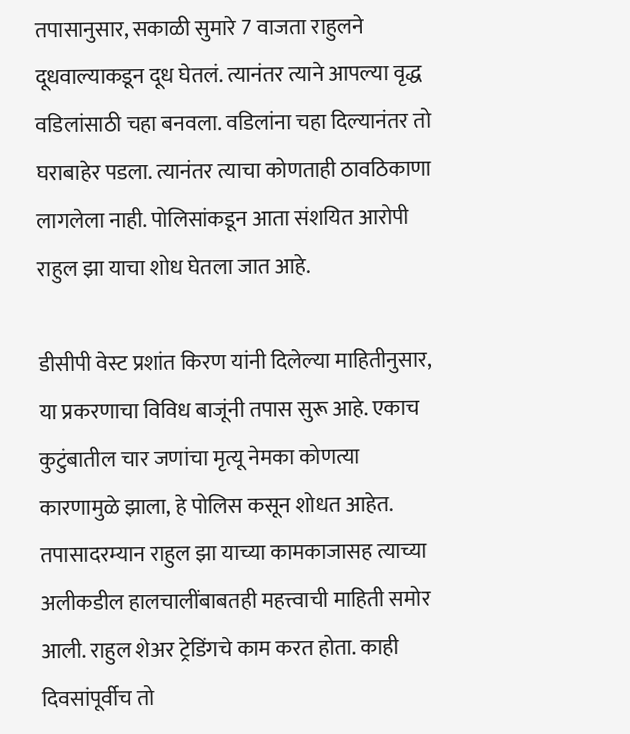तपासानुसार, सकाळी सुमारे 7 वाजता राहुलने दूधवाल्याकडून दूध घेतलं. त्यानंतर त्याने आपल्या वृद्ध वडिलांसाठी चहा बनवला. वडिलांना चहा दिल्यानंतर तो घराबाहेर पडला. त्यानंतर त्याचा कोणताही ठावठिकाणा लागलेला नाही. पोलिसांकडून आता संशयित आरोपी राहुल झा याचा शोध घेतला जात आहे.

डीसीपी वेस्ट प्रशांत किरण यांनी दिलेल्या माहितीनुसार, या प्रकरणाचा विविध बाजूंनी तपास सुरू आहे. एकाच कुटुंबातील चार जणांचा मृत्यू नेमका कोणत्या कारणामुळे झाला, हे पोलिस कसून शोधत आहेत. तपासादरम्यान राहुल झा याच्या कामकाजासह त्याच्या अलीकडील हालचालींबाबतही महत्त्वाची माहिती समोर आली. राहुल शेअर ट्रेडिंगचे काम करत होता. काही दिवसांपूर्वीच तो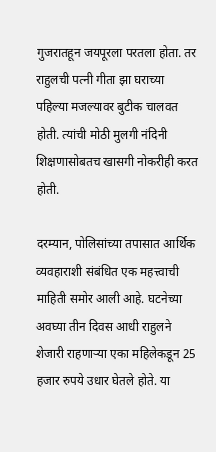गुजरातहून जयपूरला परतला होता. तर राहुलची पत्नी गीता झा घराच्या पहिल्या मजल्यावर बुटीक चालवत होती. त्यांची मोठी मुलगी नंदिनी शिक्षणासोबतच खासगी नोकरीही करत होती.

दरम्यान, पोलिसांच्या तपासात आर्थिक व्यवहाराशी संबंधित एक महत्त्वाची माहिती समोर आली आहे. घटनेच्या अवघ्या तीन दिवस आधी राहुलने शेजारी राहणाऱ्या एका महिलेकडून 25 हजार रुपये उधार घेतले होते. या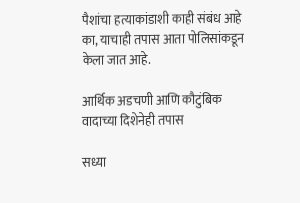पैशांचा हत्याकांडाशी काही संबंध आहे का, याचाही तपास आता पोलिसांकडून केला जात आहे.

आर्थिक अडचणी आणि कौटुंबिक वादाच्या दिशेनेही तपास

सध्या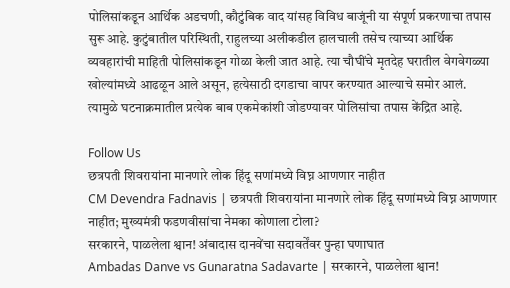पोलिसांकडून आर्थिक अडचणी, कौटुंबिक वाद यांसह विविध बाजूंनी या संपूर्ण प्रकरणाचा तपास सुरू आहे. कुटुंबातील परिस्थिती, राहुलच्या अलीकडील हालचाली तसेच त्याच्या आर्थिक व्यवहारांची माहिती पोलिसांकडून गोळा केली जात आहे. त्या चौघींचे मृतदेह घरातील वेगवेगळ्या खोल्यांमध्ये आढळून आले असून, हत्येसाठी दगडाचा वापर करण्यात आल्याचे समोर आलं. त्यामुळे घटनाक्रमातील प्रत्येक बाब एकमेकांशी जोडण्यावर पोलिसांचा तपास केंद्रित आहे.

Follow Us
छत्रपती शिवरायांना मानणारे लोक हिंदू सणांमध्ये विघ्न आणणार नाहीत
CM Devendra Fadnavis | छत्रपती शिवरायांना मानणारे लोक हिंदू सणांमध्ये विघ्न आणणार नाहीत; मुख्यमंत्री फडणवीसांचा नेमका कोणाला टोला?
सरकारने, पाळलेला श्वान! अंबादास दानवेंचा सदावर्तेंवर पुन्हा घणाघात
Ambadas Danve vs Gunaratna Sadavarte | सरकारने, पाळलेला श्वान!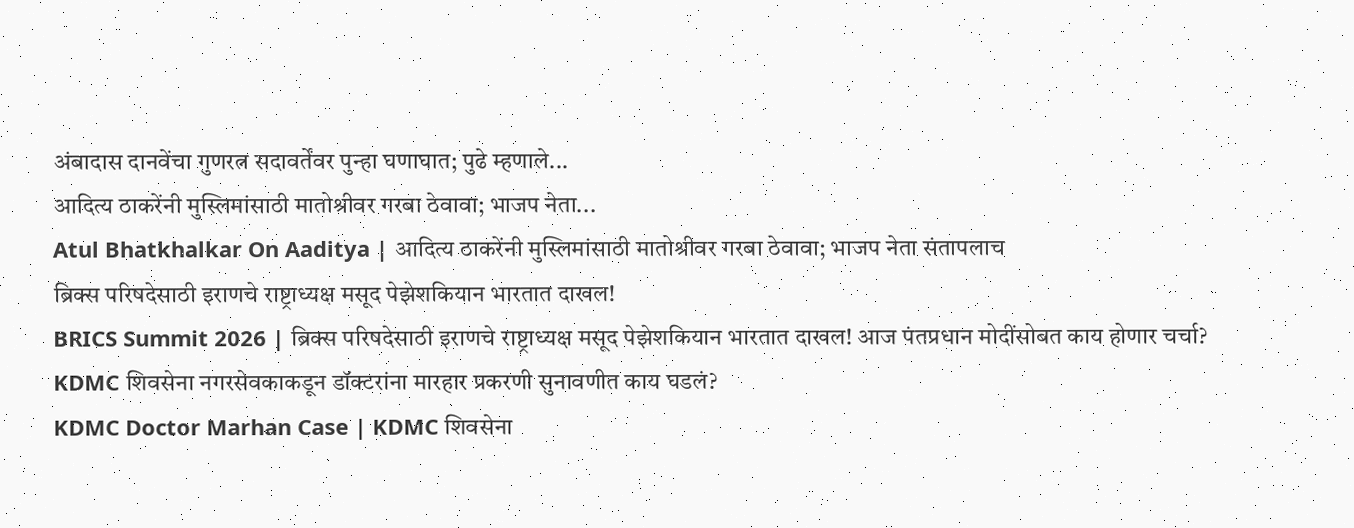अंबादास दानवेंचा गुणरत्न सदावर्तेंवर पुन्हा घणाघात; पुढे म्हणाले...
आदित्य ठाकरेंनी मुस्लिमांसाठी मातोश्रीवर गरबा ठेवावा; भाजप नेता...
Atul Bhatkhalkar On Aaditya | आदित्य ठाकरेंनी मुस्लिमांसाठी मातोश्रीवर गरबा ठेवावा; भाजप नेता संतापलाच
ब्रिक्स परिषदेसाठी इराणचे राष्ट्राध्यक्ष मसूद पेझेशकियान भारतात दाखल!
BRICS Summit 2026 | ब्रिक्स परिषदेसाठी इराणचे राष्ट्राध्यक्ष मसूद पेझेशकियान भारतात दाखल! आज पंतप्रधान मोदींसोबत काय होणार चर्चा?
KDMC शिवसेना नगरसेवकाकडून डॉक्टरांना मारहार प्रकरणी सुनावणीत काय घडलं?
KDMC Doctor Marhan Case | KDMC शिवसेना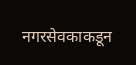नगरसेवकाकडून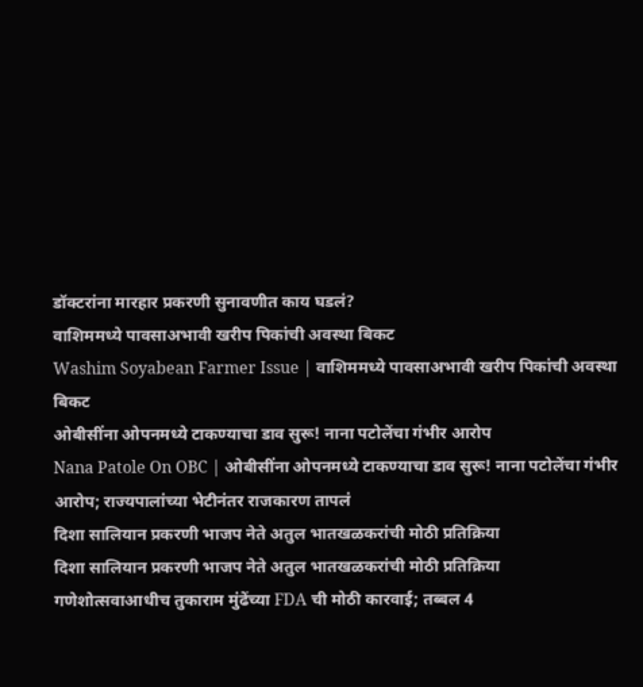डॉक्टरांना मारहार प्रकरणी सुनावणीत काय घडलं?
वाशिममध्ये पावसाअभावी खरीप पिकांची अवस्था बिकट
Washim Soyabean Farmer Issue | वाशिममध्ये पावसाअभावी खरीप पिकांची अवस्था बिकट
ओबीसींना ओपनमध्ये टाकण्याचा डाव सुरू! नाना पटोलेंचा गंभीर आरोप
Nana Patole On OBC | ओबीसींना ओपनमध्ये टाकण्याचा डाव सुरू! नाना पटोलेंचा गंभीर आरोप; राज्यपालांच्या भेटीनंतर राजकारण तापलं
दिशा सालियान प्रकरणी भाजप नेते अतुल भातखळकरांची मोठी प्रतिक्रिया
दिशा सालियान प्रकरणी भाजप नेते अतुल भातखळकरांची मोठी प्रतिक्रिया
गणेशोत्सवाआधीच तुकाराम मुंढेंच्या FDA ची मोठी कारवाई; तब्बल 4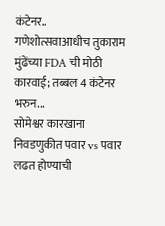कंटेनर..
गणेशोत्सवाआधीच तुकाराम मुंढेंच्या FDA ची मोठी कारवाई; तब्बल 4 कंटेनर भरुन...
सोमेश्वर कारखाना निवडणुकीत पवार vs पवार लढत होण्याची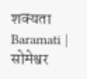शक्यता
Baramati | सोमेश्वर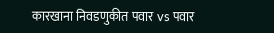कारखाना निवडणुकीत पवार vs पवार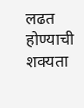लढत होण्याची शक्यता